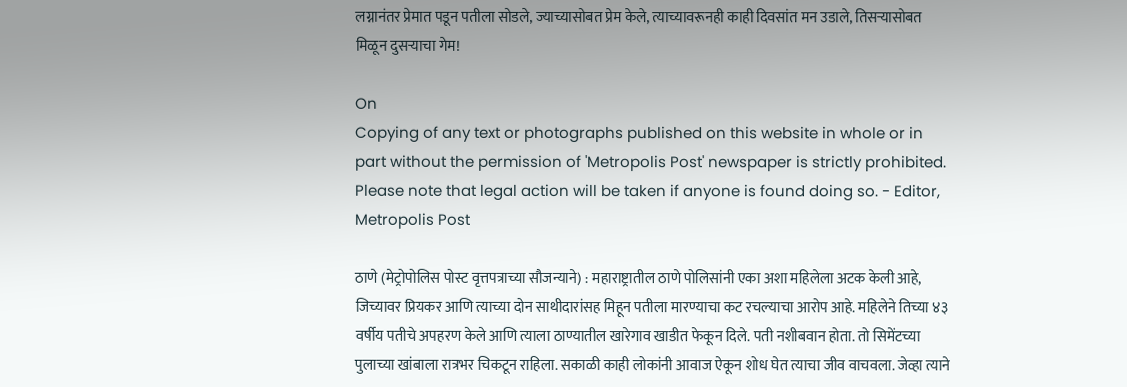लग्नानंतर प्रेमात पडून पतीला सोडले, ज्याच्यासोबत प्रेम केले, त्याच्यावरूनही काही दिवसांत मन उडाले, तिसऱ्यासोबत मिळून दुसऱ्याचा गेम!

On
Copying of any text or photographs published on this website in whole or in part without the permission of 'Metropolis Post' newspaper is strictly prohibited. Please note that legal action will be taken if anyone is found doing so. - Editor, Metropolis Post

ठाणे (मेट्रोपोलिस पोस्ट वृत्तपत्राच्या सौजन्याने) : महाराष्ट्रातील ठाणे पोलिसांनी एका अशा महिलेला अटक केली आहे, जिच्यावर प्रियकर आणि त्याच्या दोन साथीदारांसह मिहून पतीला मारण्याचा कट रचल्याचा आरोप आहे. महिलेने तिच्या ४३ वर्षीय पतीचे अपहरण केले आणि त्याला ठाण्यातील खारेगाव खाडीत फेकून दिले. पती नशीबवान होता. तो सिमेंटच्या पुलाच्या खांबाला रात्रभर चिकटून राहिला. सकाळी काही लोकांनी आवाज ऐकून शोध घेत त्याचा जीव वाचवला. जेव्हा त्याने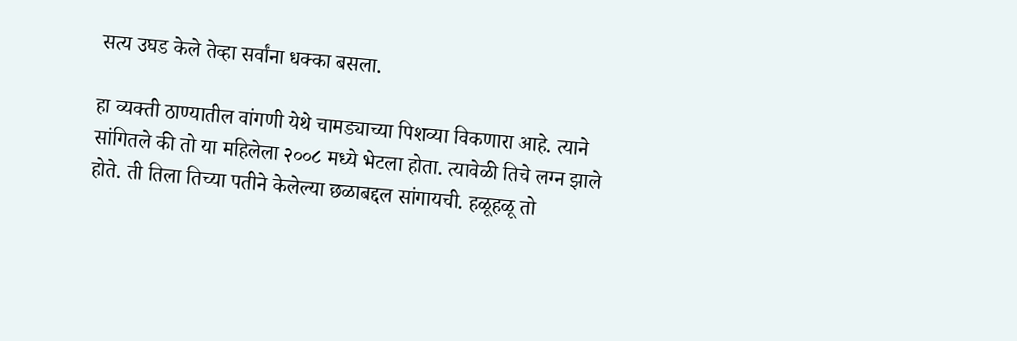सत्य उघड केले तेव्हा सर्वांना धक्का बसला.

हा व्यक्ती ठाण्यातील वांगणी येथे चामड्याच्या पिशव्या विकणारा आहे. त्याने सांगितले की तो या महिलेला २००८ मध्ये भेटला होता. त्यावेळी तिचे लग्न झाले होते. ती तिला तिच्या पतीने केलेल्या छळाबद्दल सांगायची. हळूहळू तो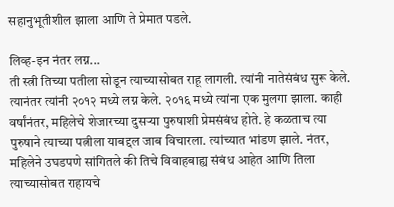सहानुभूतीशील झाला आणि ते प्रेमात पडले.

लिव्ह-इन नंतर लग्न...
ती स्त्री तिच्या पतीला सोडून त्याच्यासोबत राहू लागली. त्यांनी नातेसंबंध सुरू केले. त्यानंतर त्यांनी २०१२ मध्ये लग्न केले. २०१६ मध्ये त्यांना एक मुलगा झाला. काही वर्षांनंतर, महिलेचे शेजारच्या दुसऱ्या पुरुषाशी प्रेमसंबंध होते. हे कळताच त्या पुरुषाने त्याच्या पत्नीला याबद्दल जाब विचारला. त्यांच्यात भांडण झाले. नंतर, महिलेने उघडपणे सांगितले की तिचे विवाहबाह्य संबंध आहेत आणि तिला त्याच्यासोबत राहायचे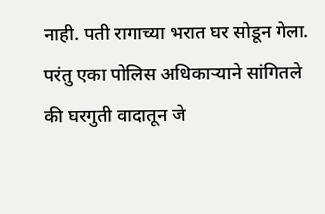नाही. पती रागाच्या भरात घर सोडून गेला. परंतु एका पोलिस अधिकाऱ्याने सांगितले की घरगुती वादातून जे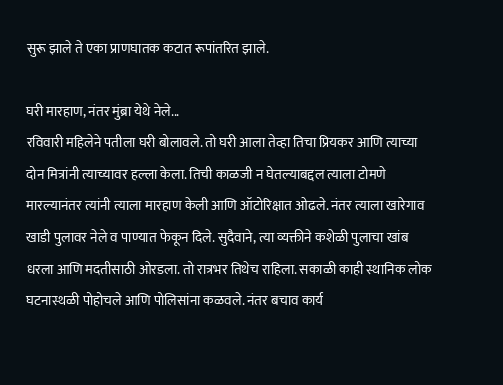सुरू झाले ते एका प्राणघातक कटात रूपांतरित झाले.

घरी मारहाण, नंतर मुंब्रा येथे नेले...
रविवारी महिलेने पतीला घरी बोलावले. तो घरी आला तेव्हा तिचा प्रियकर आणि त्याच्या दोन मित्रांनी त्याच्यावर हल्ला केला. तिची काळजी न घेतल्याबद्दल त्याला टोमणे मारल्यानंतर त्यांनी त्याला मारहाण केली आणि ऑटोरिक्षात ओढले. नंतर त्याला खारेगाव खाडी पुलावर नेले व पाण्यात फेकून दिले. सुदैवाने, त्या व्यक्तीने कशेळी पुलाचा खांब धरला आणि मदतीसाठी ओरडला. तो रात्रभर तिथेच राहिला. सकाळी काही स्थानिक लोक घटनास्थळी पोहोचले आणि पोलिसांना कळवले. नंतर बचाव कार्य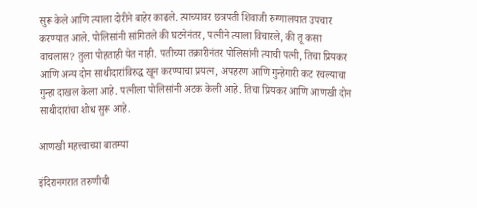सुरू केले आणि त्याला दोरीने बाहेर काढले. त्याच्यावर छत्रपती शिवाजी रुग्णालयात उपचार करण्यात आले. पोलिसांनी सांगितले की घटनेनंतर, पत्नीने त्याला विचारले, की तू कसा वाचलास? तुला पोहताही येत नाही. पतीच्या तक्रारीनंतर पोलिसांनी त्याची पत्नी, तिचा प्रियकर आणि अन्य दोन साथीदारांविरुद्ध खून करण्याचा प्रयत्न, अपहरण आणि गुन्हेगारी कट रचल्याचा गुन्हा दाखल केला आहे. पत्नीला पोलिसांनी अटक केली आहे. तिचा प्रियकर आणि आणखी दोन साथीदारांचा शोध सुरू आहे.

आणखी महत्त्वाच्या बातम्या

इंदिरानगरात तरुणीची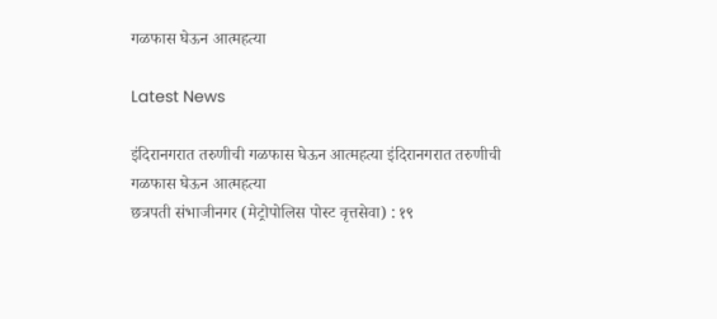गळफास घेऊन आत्महत्या

Latest News

इंदिरानगरात तरुणीची गळफास घेऊन आत्महत्या इंदिरानगरात तरुणीची गळफास घेऊन आत्महत्या
छत्रपती संभाजीनगर (मेट्रोपोलिस पोस्ट वृत्तसेवा) : १९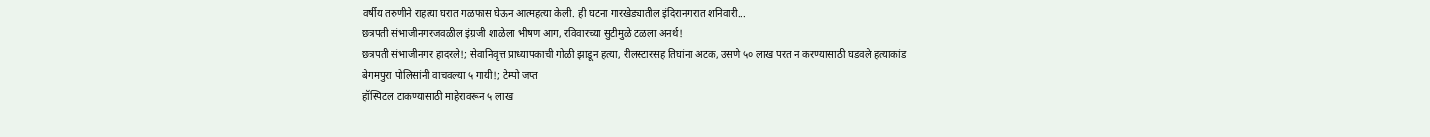वर्षीय तरुणीने राहत्या घरात गळफास घेऊन आत्महत्या केली. ही घटना गारखेड्यातील इंदिरानगरात शनिवारी...
छत्रपती संभाजीनगरजवळील इंग्रजी शाळेला भीषण आग, रविवारच्या सुटीमुळे टळला अनर्थ!
छत्रपती संभाजीनगर हादरले!; सेवानिवृत्त प्राध्यापकाची गोळी झाडून हत्या, रीलस्टारसह तिघांना अटक, उसणे ५० लाख परत न करण्यासाठी घडवले हत्याकांड
बेगमपुरा पोलिसांनी वाचवल्या ५ गायी!; टेम्पो जप्त
हॉस्पिटल टाकण्यासाठी माहेरावरून ५ लाख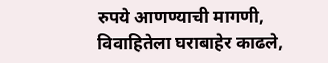रुपये आणण्याची मागणी, विवाहितेला घराबाहेर काढले,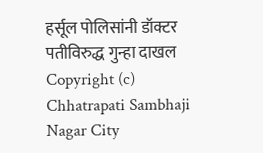हर्सूल पोलिसांनी डॉक्टर पतीविरुद्ध गुन्हा दाखल
Copyright (c) Chhatrapati Sambhaji Nagar City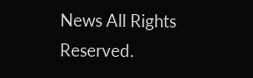News All Rights Reserved.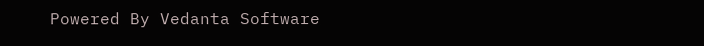Powered By Vedanta Software